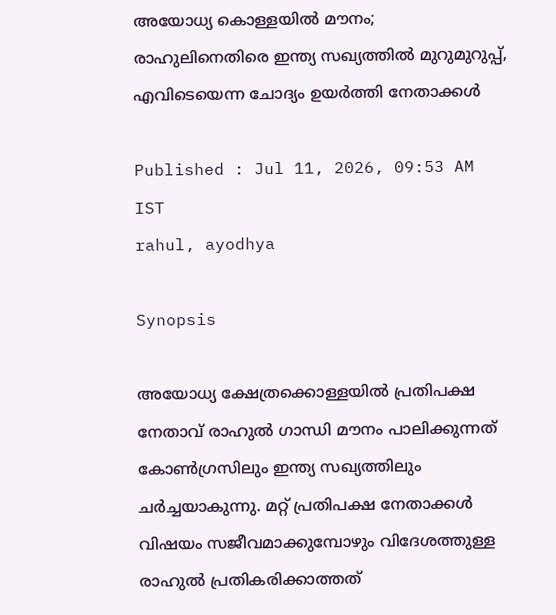അയോധ്യ കൊള്ളയിൽ മൗനം; രാഹുലിനെതിരെ ഇന്ത്യ സഖ്യത്തിൽ മുറുമുറുപ്പ്, എവിടെയെന്ന ചോദ്യം ഉയർത്തി നേതാക്കൾ

Published : Jul 11, 2026, 09:53 AM IST
rahul, ayodhya

Synopsis

അയോധ്യ ക്ഷേത്രക്കൊള്ളയിൽ പ്രതിപക്ഷ നേതാവ് രാഹുൽ ഗാന്ധി മൗനം പാലിക്കുന്നത് കോൺഗ്രസിലും ഇന്ത്യ സഖ്യത്തിലും ചർച്ചയാകുന്നു. മറ്റ് പ്രതിപക്ഷ നേതാക്കൾ വിഷയം സജീവമാക്കുമ്പോഴും വിദേശത്തുള്ള രാഹുൽ പ്രതികരിക്കാത്തത്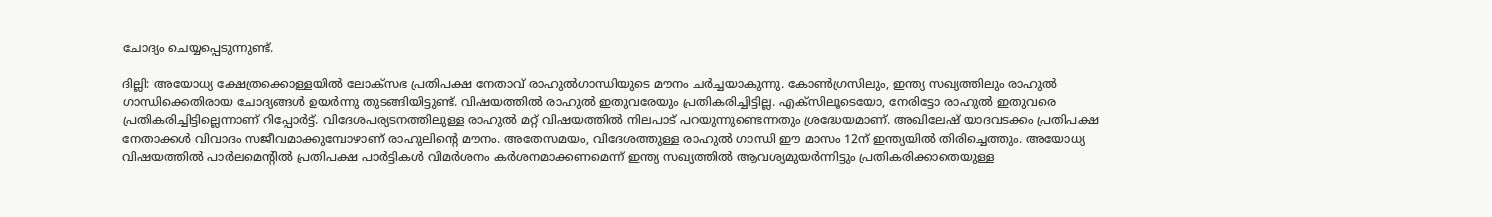ചോദ്യം ചെയ്യപ്പെടുന്നുണ്ട്.

ദില്ലി: അയോധ്യ ക്ഷേത്രക്കൊള്ളയിൽ ലോക്സഭ പ്രതിപക്ഷ നേതാവ് രാഹുൽഗാന്ധിയുടെ മൗനം ചർച്ചയാകുന്നു. കോൺഗ്രസിലും, ഇന്ത്യ സഖ്യത്തിലും രാഹുൽ ഗാന്ധിക്കെതിരായ ചോദ്യങ്ങൾ ഉയർന്നു തുടങ്ങിയിട്ടുണ്ട്. വിഷയത്തിൽ രാഹുൽ ഇതുവരേയും പ്രതികരിച്ചിട്ടില്ല. എക്സിലൂടെയോ, നേരിട്ടോ രാഹുൽ ഇതുവരെ പ്രതികരിച്ചിട്ടില്ലെന്നാണ് റിപ്പോർട്ട്. വിദേശപര്യടനത്തിലുള്ള രാഹുൽ മറ്റ് വിഷയത്തിൽ നിലപാട് പറയുന്നുണ്ടെന്നതും ശ്രദ്ധേയമാണ്. അഖിലേഷ് യാദവടക്കം പ്രതിപക്ഷ നേതാക്കൾ വിവാദം സജീവമാക്കുമ്പോഴാണ് രാഹുലിൻ്റെ മൗനം. അതേസമയം, വിദേശത്തുള്ള രാഹുൽ ഗാന്ധി ഈ മാസം 12ന് ഇന്ത്യയിൽ തിരിച്ചെത്തും. അയോധ്യ വിഷയത്തിൽ പാർലമെൻ്റിൽ പ്രതിപക്ഷ പാർട്ടികൾ വിമർശനം കർശനമാക്കണമെന്ന് ഇന്ത്യ സഖ്യത്തിൽ ആവശ്യമുയർന്നിട്ടും പ്രതികരിക്കാതെയുള്ള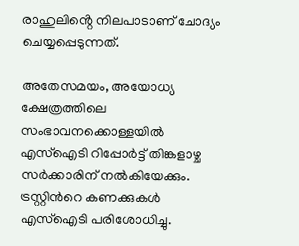രാഹുലിൻ്റെ നിലപാടാണ് ചോദ്യം ചെയ്യപ്പെടുന്നത്.

അതേസമയം, അയോധ്യ ക്ഷേത്രത്തിലെ സംഭാവനക്കൊള്ളയിൽ എസ്ഐടി റിപ്പോർട്ട് തിങ്കളാഴ്ച സർക്കാരിന് നൽകിയേക്കും. ട്രസ്റ്റിൻറെ കണക്കുകൾ എസ്ഐടി പരിശോധിച്ചു.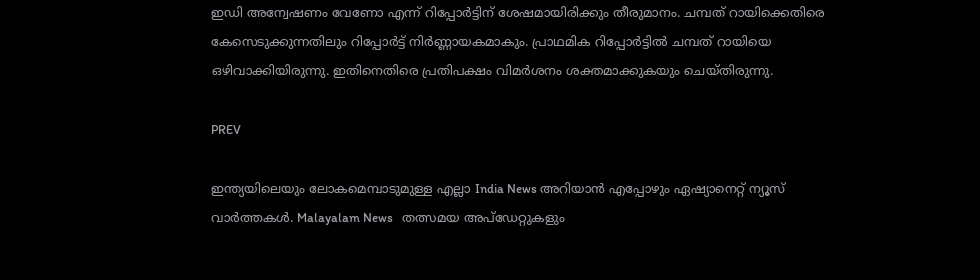ഇഡി അന്വേഷണം വേണോ എന്ന് റിപ്പോർട്ടിന് ശേഷമായിരിക്കും തീരുമാനം. ചമ്പത് റായിക്കെതിരെ കേസെടുക്കുന്നതിലും റിപ്പോർട്ട് നിർണ്ണായകമാകും. പ്രാഥമിക റിപ്പോർട്ടിൽ ചമ്പത് റായിയെ ഒഴിവാക്കിയിരുന്നു. ഇതിനെതിരെ പ്രതിപക്ഷം വിമർശനം ശക്തമാക്കുകയും ചെയ്തിരുന്നു.

PREV

ഇന്ത്യയിലെയും ലോകമെമ്പാടുമുള്ള എല്ലാ India News അറിയാൻ എപ്പോഴും ഏഷ്യാനെറ്റ് ന്യൂസ് വാർത്തകൾ. Malayalam News   തത്സമയ അപ്‌ഡേറ്റുകളും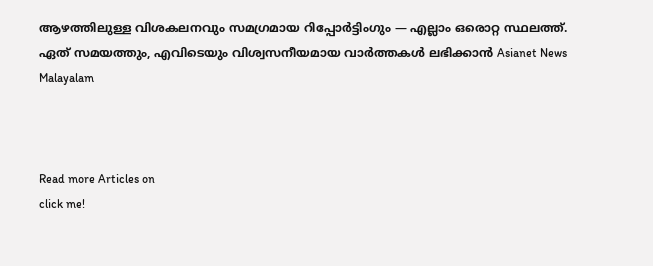ആഴത്തിലുള്ള വിശകലനവും സമഗ്രമായ റിപ്പോർട്ടിംഗും — എല്ലാം ഒരൊറ്റ സ്ഥലത്ത്. ഏത് സമയത്തും, എവിടെയും വിശ്വസനീയമായ വാർത്തകൾ ലഭിക്കാൻ Asianet News Malayalam



Read more Articles on
click me!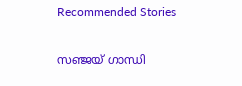Recommended Stories

സഞ്ജയ് ഗാന്ധി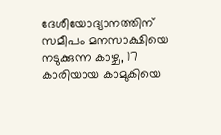ദേശീയോദ്യാനത്തിന് സമീപം മനസാക്ഷിയെ നടുക്കുന്ന കാഴ്ച, 17 കാരിയായ കാമുകിയെ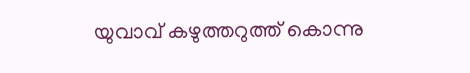യുവാവ് കഴുത്തറുത്ത് കൊന്നു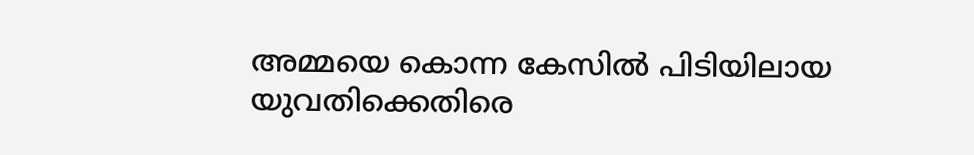അമ്മയെ കൊന്ന കേസിൽ പിടിയിലായ യുവതിക്കെതിരെ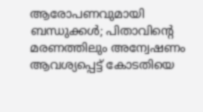ആരോപണവുമായി ബന്ധുക്കൾ; പിതാവിൻ്റെ മരണത്തിലും അന്വേഷണം ആവശ്യപ്പെട്ട് കോടതിയെ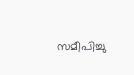സമീപിച്ചു